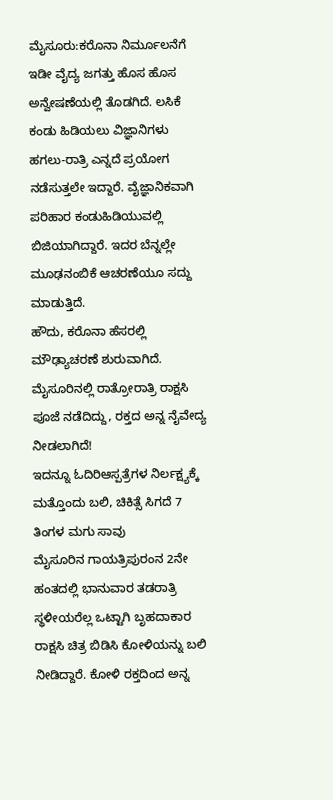ಮೈಸೂರು:ಕರೊನಾ ನಿರ್ಮೂಲನೆಗೆ ಇಡೀ ವೈದ್ಯ ಜಗತ್ತು ಹೊಸ ಹೊಸ ಅನ್ವೇಷಣೆಯಲ್ಲಿ ತೊಡಗಿದೆ. ಲಸಿಕೆ ಕಂಡು ಹಿಡಿಯಲು ವಿಜ್ಞಾನಿಗಳು ಹಗಲು-ರಾತ್ರಿ ಎನ್ನದೆ ಪ್ರಯೋಗ ನಡೆಸುತ್ತಲೇ ಇದ್ದಾರೆ. ವೈಜ್ಞಾನಿಕವಾಗಿ ಪರಿಹಾರ ಕಂಡುಹಿಡಿಯುವಲ್ಲಿ ಬಿಜಿಯಾಗಿದ್ದಾರೆ. ಇದರ ಬೆನ್ನಲ್ಲೇ ಮೂಢನಂಬಿಕೆ ಆಚರಣೆಯೂ ಸದ್ದು ಮಾಡುತ್ತಿದೆ.
ಹೌದು, ಕರೊನಾ ಹೆಸರಲ್ಲಿ ಮೌಢ್ಯಾಚರಣೆ ಶುರುವಾಗಿದೆ. ಮೈಸೂರಿನಲ್ಲಿ ರಾತ್ರೋರಾತ್ರಿ ರಾಕ್ಷಸಿ ಪೂಜೆ ನಡೆದಿದ್ದು, ರಕ್ತದ ಅನ್ನ ನೈವೇದ್ಯ ನೀಡಲಾಗಿದೆ!
ಇದನ್ನೂ ಓದಿರಿಆಸ್ಪತ್ರೆಗಳ ನಿರ್ಲಕ್ಷ್ಯಕ್ಕೆ ಮತ್ತೊಂದು ಬಲಿ, ಚಿಕಿತ್ಸೆ ಸಿಗದೆ 7 ತಿಂಗಳ ಮಗು ಸಾವು
ಮೈಸೂರಿನ ಗಾಯತ್ರಿಪುರಂನ 2ನೇ ಹಂತದಲ್ಲಿ ಭಾನುವಾರ ತಡರಾತ್ರಿ ಸ್ಥಳೀಯರೆಲ್ಲ ಒಟ್ಟಾಗಿ ಬೃಹದಾಕಾರ ರಾಕ್ಷಸಿ ಚಿತ್ರ ಬಿಡಿಸಿ ಕೋಳಿಯನ್ನು ಬಲಿ ನೀಡಿದ್ದಾರೆ. ಕೋಳಿ ರಕ್ತದಿಂದ ಅನ್ನ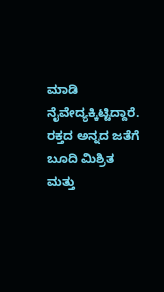ಮಾಡಿ ನೈವೇದ್ಯಕ್ಕಿಟ್ಟಿದ್ದಾರೆ. ರಕ್ತದ ಅನ್ನದ ಜತೆಗೆ ಬೂದಿ ಮಿಶ್ರಿತ ಮತ್ತು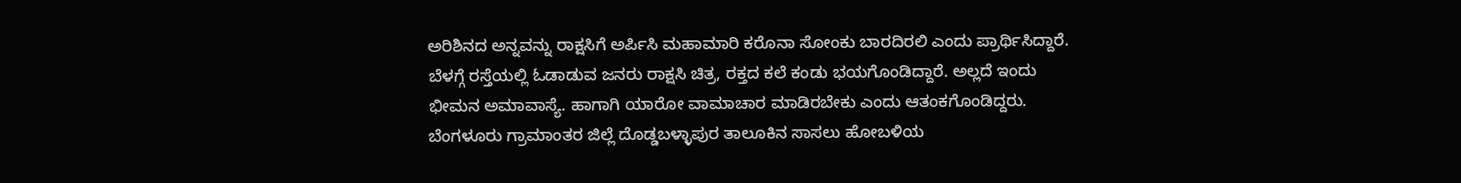ಅರಿಶಿನದ ಅನ್ನವನ್ನು ರಾಕ್ಷಸಿಗೆ ಅರ್ಪಿಸಿ ಮಹಾಮಾರಿ ಕರೊನಾ ಸೋಂಕು ಬಾರದಿರಲಿ ಎಂದು ಪ್ರಾರ್ಥಿಸಿದ್ದಾರೆ.
ಬೆಳಗ್ಗೆ ರಸ್ತೆಯಲ್ಲಿ ಓಡಾಡುವ ಜನರು ರಾಕ್ಷಸಿ ಚಿತ್ರ, ರಕ್ತದ ಕಲೆ ಕಂಡು ಭಯಗೊಂಡಿದ್ದಾರೆ. ಅಲ್ಲದೆ ಇಂದು ಭೀಮನ ಅಮಾವಾಸ್ಯೆ. ಹಾಗಾಗಿ ಯಾರೋ ವಾಮಾಚಾರ ಮಾಡಿರಬೇಕು ಎಂದು ಆತಂಕಗೊಂಡಿದ್ದರು.
ಬೆಂಗಳೂರು ಗ್ರಾಮಾಂತರ ಜಿಲ್ಲೆ ದೊಡ್ಡಬಳ್ಳಾಪುರ ತಾಲೂಕಿನ ಸಾಸಲು ಹೋಬಳಿಯ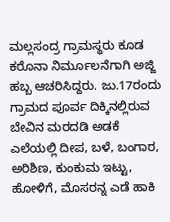ಮಲ್ಲಸಂದ್ರ ಗ್ರಾಮಸ್ಥರು ಕೂಡ ಕರೊನಾ ನಿರ್ಮೂಲನೆಗಾಗಿ ಅಜ್ಜಿ ಹಬ್ಬ ಆಚರಿಸಿದ್ದರು. ಜು.17ರಂದು ಗ್ರಾಮದ ಪೂರ್ವ ದಿಕ್ಕಿನಲ್ಲಿರುವ ಬೇವಿನ ಮರದಡಿ ಅಡಕೆ ಎಲೆಯಲ್ಲಿ ದೀಪ, ಬಳೆ, ಬಂಗಾರ, ಅರಿಶಿಣ, ಕುಂಕುಮ ಇಟ್ಟು, ಹೋಳಿಗೆ, ಮೊಸರನ್ನ ಎಡೆ ಹಾಕಿ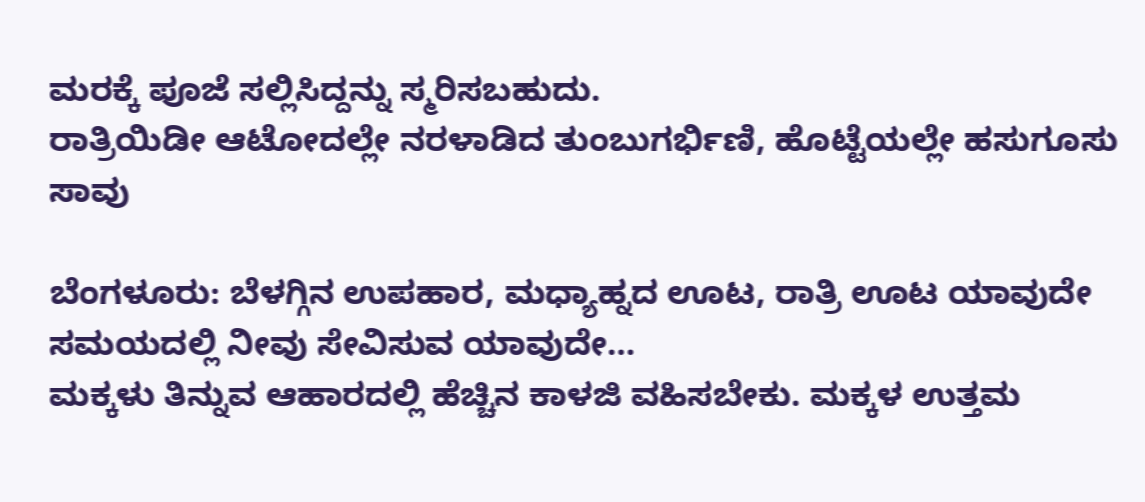ಮರಕ್ಕೆ ಪೂಜೆ ಸಲ್ಲಿಸಿದ್ದನ್ನು ಸ್ಮರಿಸಬಹುದು.
ರಾತ್ರಿಯಿಡೀ ಆಟೋದಲ್ಲೇ ನರಳಾಡಿದ ತುಂಬುಗರ್ಭಿಣಿ, ಹೊಟ್ಟೆಯಲ್ಲೇ ಹಸುಗೂಸು ಸಾವು

ಬೆಂಗಳೂರು: ಬೆಳಗ್ಗಿನ ಉಪಹಾರ, ಮಧ್ಯಾಹ್ನದ ಊಟ, ರಾತ್ರಿ ಊಟ ಯಾವುದೇ ಸಮಯದಲ್ಲಿ ನೀವು ಸೇವಿಸುವ ಯಾವುದೇ…
ಮಕ್ಕಳು ತಿನ್ನುವ ಆಹಾರದಲ್ಲಿ ಹೆಚ್ಚಿನ ಕಾಳಜಿ ವಹಿಸಬೇಕು. ಮಕ್ಕಳ ಉತ್ತಮ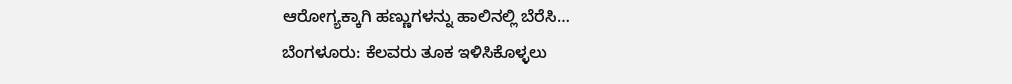ಆರೋಗ್ಯಕ್ಕಾಗಿ ಹಣ್ಣುಗಳನ್ನು ಹಾಲಿನಲ್ಲಿ ಬೆರೆಸಿ…
ಬೆಂಗಳೂರು: ಕೆಲವರು ತೂಕ ಇಳಿಸಿಕೊಳ್ಳಲು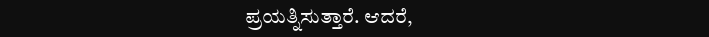ಪ್ರಯತ್ನಿಸುತ್ತಾರೆ. ಆದರೆ,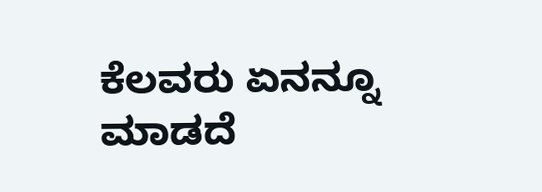ಕೆಲವರು ಏನನ್ನೂ ಮಾಡದೆ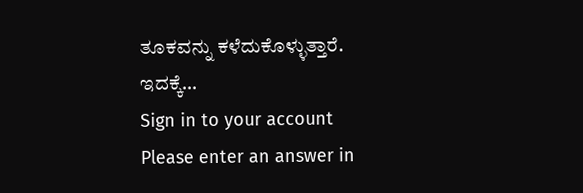ತೂಕವನ್ನು ಕಳೆದುಕೊಳ್ಳುತ್ತಾರೆ. ಇದಕ್ಕೆ…
Sign in to your account
Please enter an answer in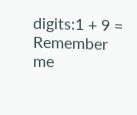digits:1 + 9 =
Remember me